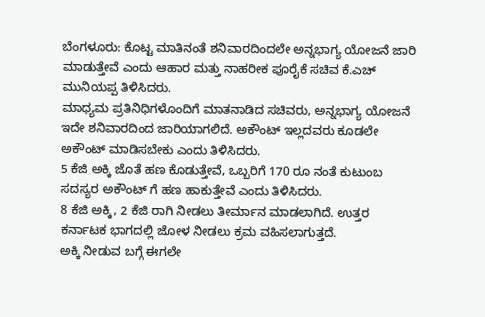ಬೆಂಗಳೂರು: ಕೊಟ್ಟ ಮಾತಿನಂತೆ ಶನಿವಾರದಿಂದಲೇ ಅನ್ನಭಾಗ್ಯ ಯೋಜನೆ ಜಾರಿ ಮಾಡುತ್ತೇವೆ ಎಂದು ಆಹಾರ ಮತ್ತು ನಾಹರೀಕ ಪೂರೈಕೆ ಸಚಿವ ಕೆ.ಎಚ್ ಮುನಿಯಪ್ಪ ತಿಳಿಸಿದರು.
ಮಾಧ್ಯಮ ಪ್ರತಿನಿಧಿಗಳೊಂದಿಗೆ ಮಾತನಾಡಿದ ಸಚಿವರು, ಅನ್ನಭಾಗ್ಯ ಯೋಜನೆ ಇದೇ ಶನಿವಾರದಿಂದ ಜಾರಿಯಾಗಲಿದೆ. ಅಕೌಂಟ್ ಇಲ್ಲದವರು ಕೂಡಲೇ ಅಕೌಂಟ್ ಮಾಡಿಸಬೇಕು ಎಂದು ತಿಳಿಸಿದರು.
5 ಕೆಜಿ ಅಕ್ಕಿ ಜೊತೆ ಹಣ ಕೊಡುತ್ತೇವೆ, ಒಬ್ಬರಿಗೆ 170 ರೂ ನಂತೆ ಕುಟುಂಬ ಸದಸ್ಯರ ಅಕೌಂಟ್ ಗೆ ಹಣ ಹಾಕುತ್ತೇವೆ ಎಂದು ತಿಳಿಸಿದರು.
8 ಕೆಜಿ ಅಕ್ಕಿ, 2 ಕೆಜಿ ರಾಗಿ ನೀಡಲು ತೀರ್ಮಾನ ಮಾಡಲಾಗಿದೆ. ಉತ್ತರ ಕರ್ನಾಟಕ ಭಾಗದಲ್ಲಿ ಜೋಳ ನೀಡಲು ಕ್ರಮ ವಹಿಸಲಾಗುತ್ತದೆ.
ಅಕ್ಕಿ ನೀಡುವ ಬಗ್ಗೆ ಈಗಲೇ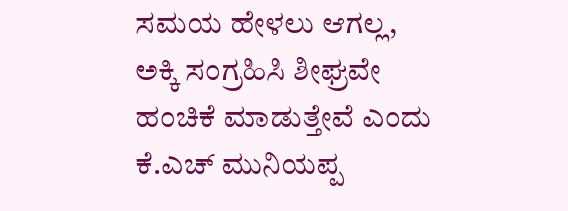ಸಮಯ ಹೇಳಲು ಆಗಲ್ಲ, ಅಕ್ಕಿ ಸಂಗ್ರಹಿಸಿ ಶೀಘ್ರವೇ ಹಂಚಿಕೆ ಮಾಡುತ್ತೇವೆ ಎಂದು ಕೆ.ಎಚ್ ಮುನಿಯಪ್ಪ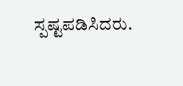ಸ್ಪಷ್ಟಪಡಿಸಿದರು.